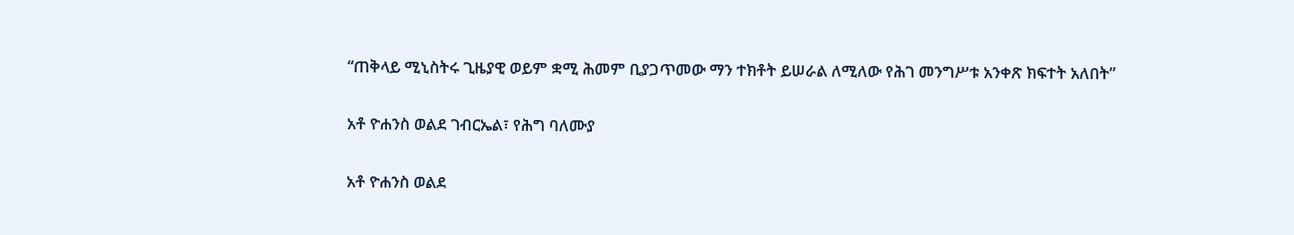“ጠቅላይ ሚኒስትሩ ጊዜያዊ ወይም ቋሚ ሕመም ቢያጋጥመው ማን ተክቶት ይሠራል ለሚለው የሕገ መንግሥቱ አንቀጽ ክፍተት አለበት”

አቶ ዮሐንስ ወልደ ገብርኤል፣ የሕግ ባለሙያ

አቶ ዮሐንስ ወልደ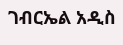ገብርኤል አዲስ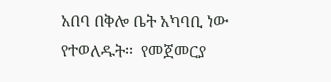አበባ በቅሎ ቤት አካባቢ ነው የተወለዱት፡፡  የመጀመርያ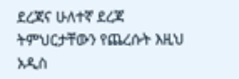ደረጃና ሁለተኛ ደረጃ ትምህርታቸውን የጨረሱት እዚህ አዲስ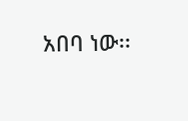አበባ ነው፡፡